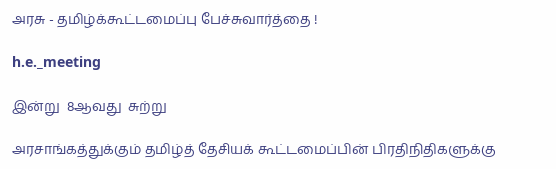அரசு - தமிழ்க்கூட்டமைப்பு பேச்சுவார்த்தை !

h.e._meeting

இன்று  8ஆவது  சுற்று

அரசாங்கத்துக்கும் தமிழ்த் தேசியக் கூட்டமைப்பின் பிரதிநிதிகளுக்கு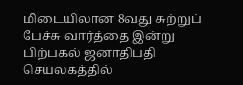மிடையிலான 8வது சுற்றுப் பேச்சு வார்த்தை இன்று பிற்பகல் ஜனாதிபதி செயலகத்தில்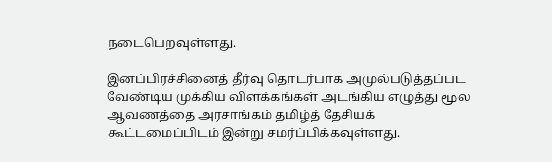நடைபெறவுள்ளது.

இனப்பிரச்சினைத் தீர்வு தொடர்பாக அமுல்படுத்தப்பட வேண்டிய முக்கிய விளக்கங்கள் அடங்கிய எழுத்து மூல ஆவணத்தை அரசாங்கம் தமிழ்த் தேசியக் கூட்டமைப்பிடம் இன்று சமர்ப்பிக்கவுள்ளது.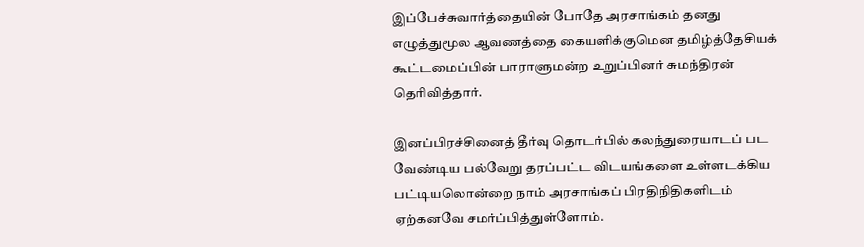இப்பேச்சுவார்த்தையின் போதே அரசாங்கம் தனது எழுத்துமூல ஆவணத்தை கையளிக்குமென தமிழ்த்தேசியக் கூட்டமைப்பின் பாராளுமன்ற உறுப்பினர் சுமந்திரன் தெரிவித்தார்.

இனப்பிரச்சினைத் தீர்வு தொடர்பில் கலந்துரையாடப் பட வேண்டிய பல்வேறு தரப்பட்ட விடயங்களை உள்ளடக்கிய பட்டியலொன்றை நாம் அரசாங்கப் பிரதிநிதிகளிடம் ஏற்கனவே சமர்ப்பித்துள்ளோம்.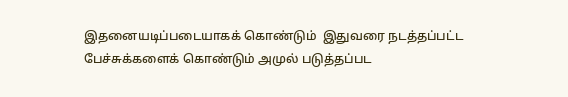இதனையடிப்படையாகக் கொண்டும்  இதுவரை நடத்தப்பட்ட பேச்சுக்களைக் கொண்டும் அமுல் படுத்தப்பட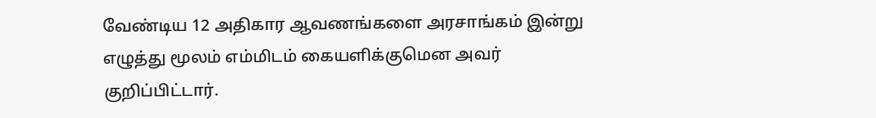வேண்டிய 12 அதிகார ஆவணங்களை அரசாங்கம் இன்று எழுத்து மூலம் எம்மிடம் கையளிக்குமென அவர் குறிப்பிட்டார்.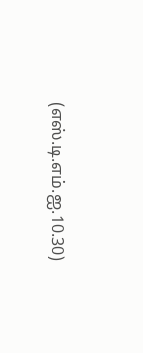(எஸ்.டி.எம்.ஐ.10.30)